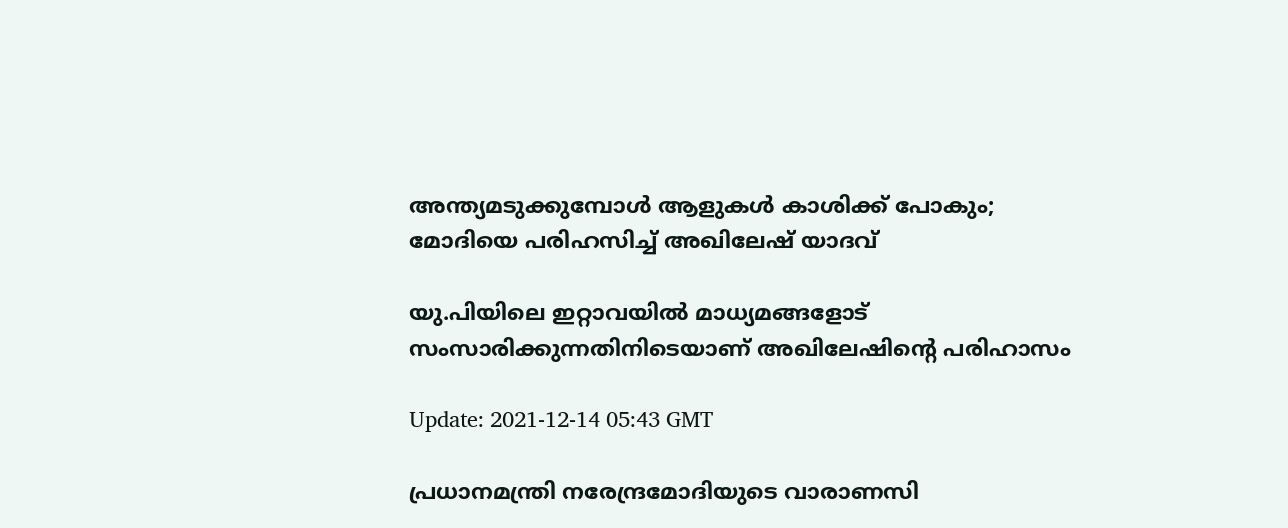അന്ത്യമടുക്കുമ്പോള്‍ ആളുകള്‍ കാശിക്ക് പോകും; മോദിയെ പരിഹസിച്ച് അഖിലേഷ് യാദവ്

യു.പിയിലെ ഇറ്റാവയില്‍ മാധ്യമങ്ങളോട് സംസാരിക്കുന്നതിനിടെയാണ് അഖിലേഷിന്‍റെ പരിഹാസം

Update: 2021-12-14 05:43 GMT

പ്രധാനമന്ത്രി നരേന്ദ്രമോദിയുടെ വാരാണസി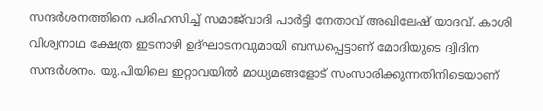സന്ദര്‍ശനത്തിനെ പരിഹസിച്ച് സമാജ്‌വാദി പാര്‍ട്ടി നേതാവ് അഖിലേഷ് യാദവ്. കാശി വിശ്വനാഥ ക്ഷേത്ര ഇടനാഴി ഉദ്ഘാടനവുമായി ബന്ധപ്പെട്ടാണ് മോദിയുടെ ദ്വിദിന സന്ദര്‍ശനം. യു.പിയിലെ ഇറ്റാവയില്‍ മാധ്യമങ്ങളോട് സംസാരിക്കുന്നതിനിടെയാണ്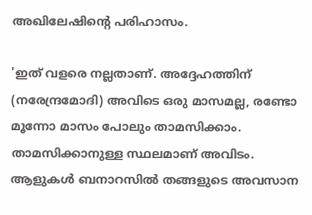അഖിലേഷിന്‍റെ പരിഹാസം.

'ഇത് വളരെ നല്ലതാണ്. അദ്ദേഹത്തിന് (നരേന്ദ്രമോദി) അവിടെ ഒരു മാസമല്ല, രണ്ടോ മൂന്നോ മാസം പോലും താമസിക്കാം. താമസിക്കാനുള്ള സ്ഥലമാണ് അവിടം. ആളുകള്‍ ബനാറസില്‍ തങ്ങളുടെ അവസാന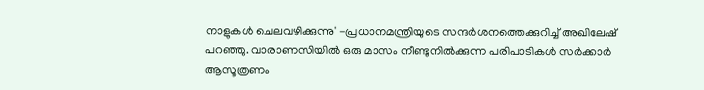നാളുകള്‍ ചെലവഴിക്കുന്നു' -പ്രധാനമന്ത്രിയുടെ സന്ദര്‍ശനത്തെക്കുറിച്ച് അഖിലേഷ് പറഞ്ഞു. വാരാണസിയില്‍ ഒരു മാസം നീണ്ടുനില്‍ക്കുന്ന പരിപാടികള്‍ സര്‍ക്കാര്‍ ആസൂത്രണം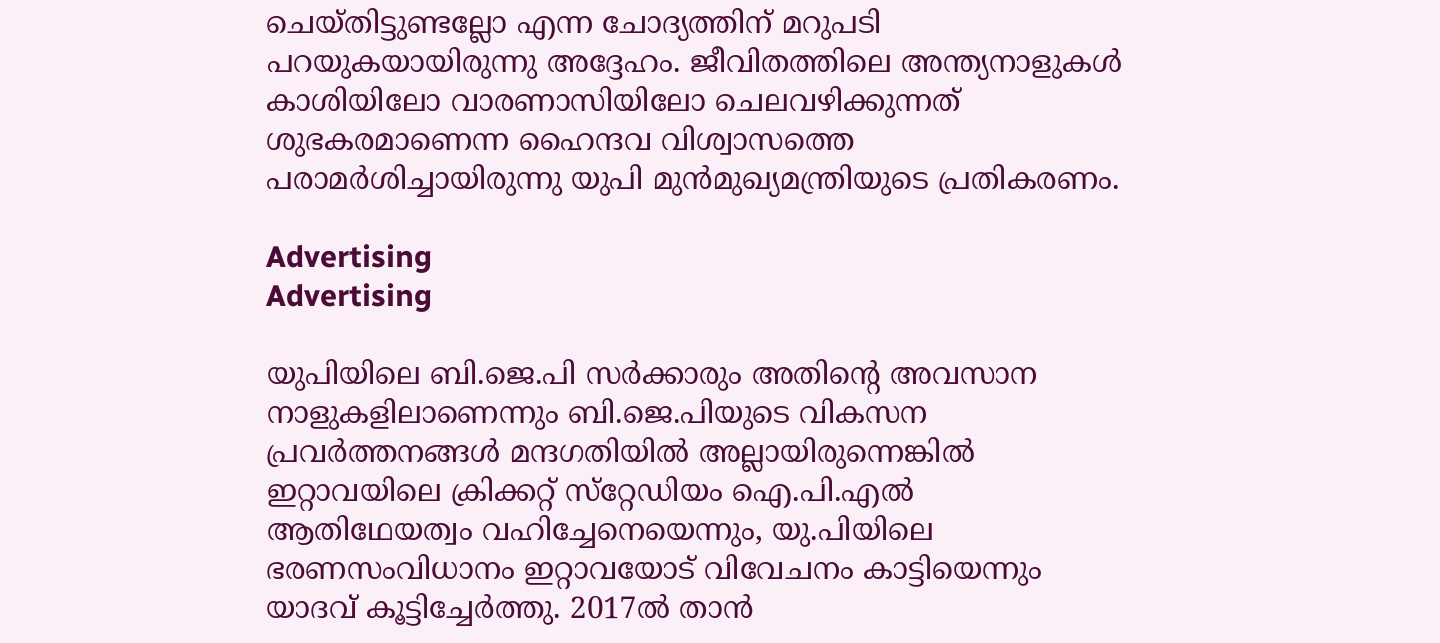ചെയ്തിട്ടുണ്ടല്ലോ എന്ന ചോദ്യത്തിന് മറുപടി പറയുകയായിരുന്നു അദ്ദേഹം. ജീവിതത്തിലെ അന്ത്യനാളുകള്‍ കാശിയിലോ വാരണാസിയിലോ ചെലവഴിക്കുന്നത് ശുഭകരമാണെന്ന ഹൈന്ദവ വിശ്വാസത്തെ പരാമർശിച്ചായിരുന്നു യുപി മുന്‍മുഖ്യമന്ത്രിയുടെ പ്രതികരണം.

Advertising
Advertising

യുപിയിലെ ബി.ജെ.പി സര്‍ക്കാരും അതിന്‍റെ അവസാന നാളുകളിലാണെന്നും ബി.ജെ.പിയുടെ വികസന പ്രവര്‍ത്തനങ്ങള്‍ മന്ദഗതിയില്‍ അല്ലായിരുന്നെങ്കില്‍ ഇറ്റാവയിലെ ക്രിക്കറ്റ് സ്‌റ്റേഡിയം ഐ.പി.എല്‍ ആതിഥേയത്വം വഹിച്ചേനെയെന്നും, യു.പിയിലെ ഭരണസംവിധാനം ഇറ്റാവയോട് വിവേചനം കാട്ടിയെന്നും യാദവ് കൂട്ടിച്ചേര്‍ത്തു. 2017ൽ താൻ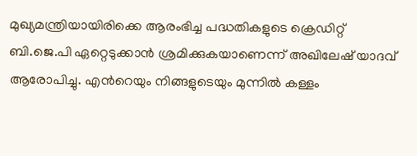മുഖ്യമന്ത്രിയായിരിക്കെ ആരംഭിച്ച പദ്ധതികളുടെ ക്രെഡിറ്റ് ബി.ജെ.പി ഏറ്റെടുക്കാൻ ശ്രമിക്കുകയാണെന്ന് അഖിലേഷ് യാദവ് ആരോപിച്ചു. എന്‍റെയും നിങ്ങളുടെയും മുന്നില്‍ കള്ളം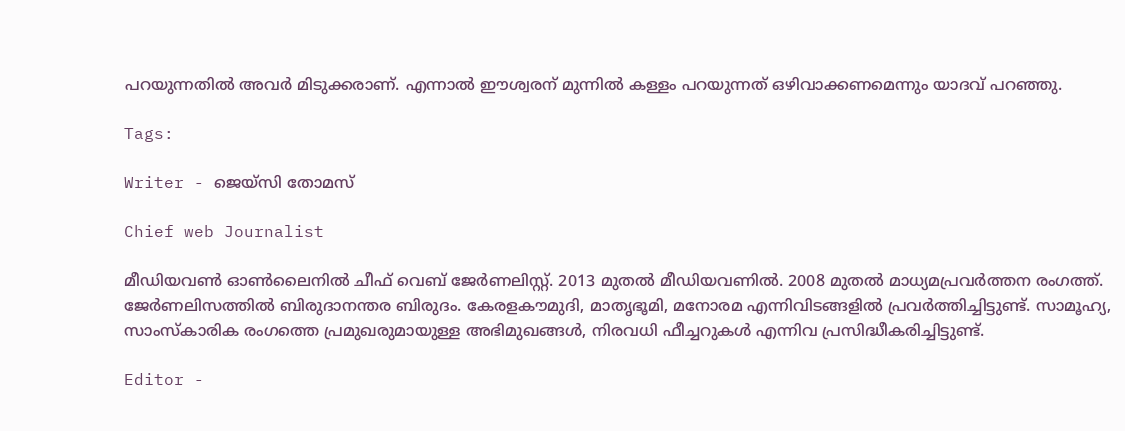പറയുന്നതില്‍ അവര്‍ മിടുക്കരാണ്. എന്നാല്‍ ഈശ്വരന് മുന്നില്‍ കള്ളം പറയുന്നത് ഒഴിവാക്കണമെന്നും യാദവ് പറഞ്ഞു.

Tags:

Writer - ജെയ്സി തോമസ്

Chief web Journalist

മീഡിയവൺ ഓൺലൈനിൽ ചീഫ് വെബ് ജേർണലിസ്റ്റ്. 2013 മുതൽ മീഡിയവണിൽ. 2008 മുതൽ മാധ്യമപ്രവർത്തന രംഗത്ത്. ജേർണലിസത്തിൽ ബിരുദാനന്തര ബിരുദം. കേരളകൗമുദി, മാതൃഭൂമി, മനോരമ എന്നിവിടങ്ങളിൽ പ്രവർത്തിച്ചിട്ടുണ്ട്. സാമൂഹ്യ, സാംസ്‌കാരിക രംഗത്തെ പ്രമുഖരുമായുള്ള അഭിമുഖങ്ങൾ, നിരവധി ഫീച്ചറുകൾ എന്നിവ പ്രസിദ്ധീകരിച്ചിട്ടുണ്ട്.

Editor -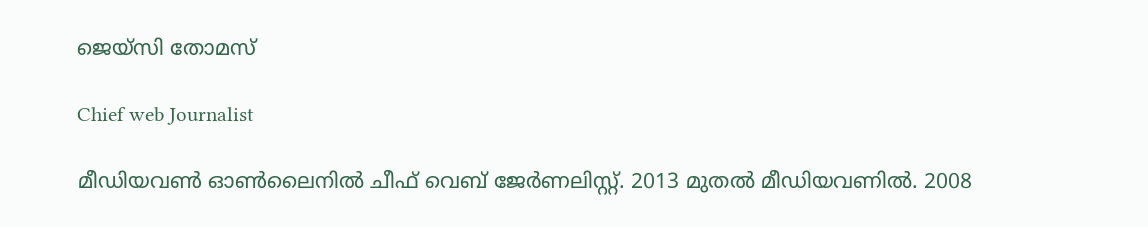ജെയ്സി തോമസ്

Chief web Journalist

മീഡിയവൺ ഓൺലൈനിൽ ചീഫ് വെബ് ജേർണലിസ്റ്റ്. 2013 മുതൽ മീഡിയവണിൽ. 2008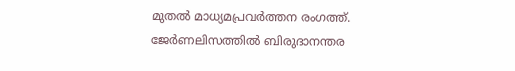മുതൽ മാധ്യമപ്രവർത്തന രംഗത്ത്. ജേർണലിസത്തിൽ ബിരുദാനന്തര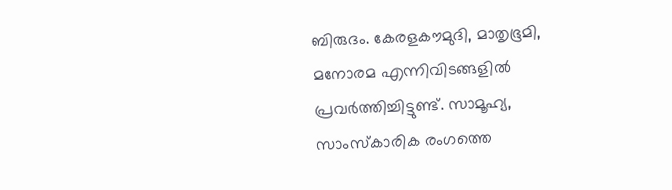ബിരുദം. കേരളകൗമുദി, മാതൃഭൂമി, മനോരമ എന്നിവിടങ്ങളിൽ പ്രവർത്തിച്ചിട്ടുണ്ട്. സാമൂഹ്യ, സാംസ്‌കാരിക രംഗത്തെ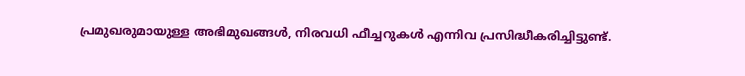പ്രമുഖരുമായുള്ള അഭിമുഖങ്ങൾ, നിരവധി ഫീച്ചറുകൾ എന്നിവ പ്രസിദ്ധീകരിച്ചിട്ടുണ്ട്.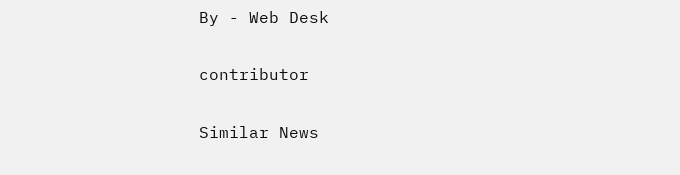By - Web Desk

contributor

Similar News